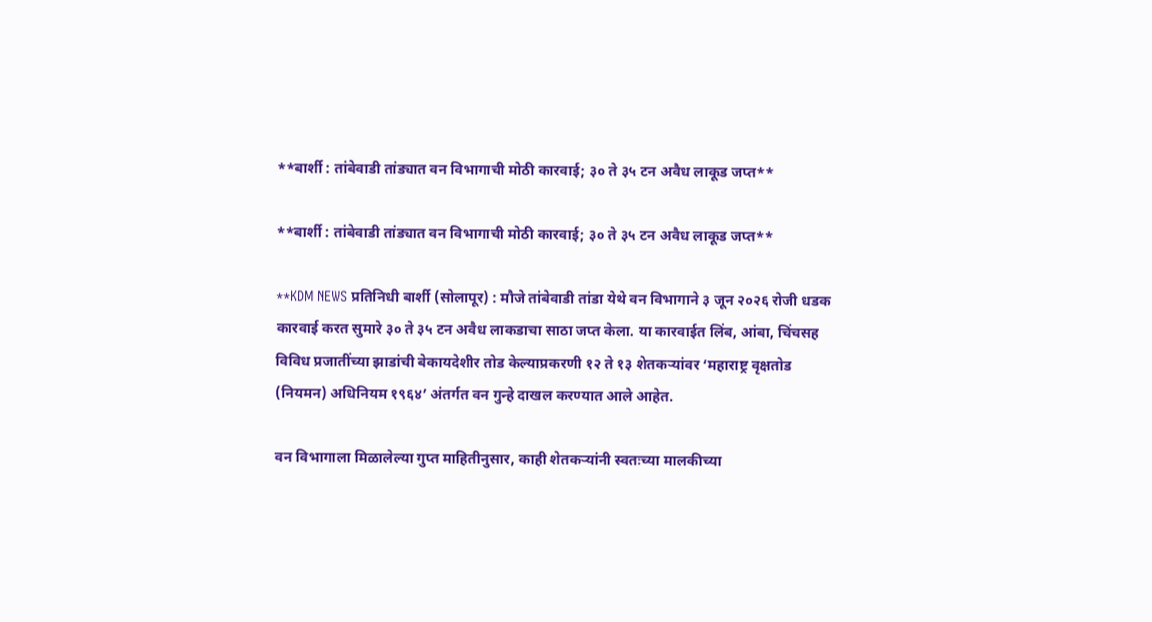**बार्शी : तांबेवाडी तांड्यात वन विभागाची मोठी कारवाई; ३० ते ३५ टन अवैध लाकूड जप्त**

**बार्शी : तांबेवाडी तांड्यात वन विभागाची मोठी कारवाई; ३० ते ३५ टन अवैध लाकूड जप्त**

**KDM NEWS प्रतिनिधी बार्शी (सोलापूर) : मौजे तांबेवाडी तांडा येथे वन विभागाने ३ जून २०२६ रोजी धडक कारवाई करत सुमारे ३० ते ३५ टन अवैध लाकडाचा साठा जप्त केला. या कारवाईत लिंब, आंबा, चिंचसह विविध प्रजातींच्या झाडांची बेकायदेशीर तोड केल्याप्रकरणी १२ ते १३ शेतकऱ्यांवर ‘महाराष्ट्र वृक्षतोड (नियमन) अधिनियम १९६४’ अंतर्गत वन गुन्हे दाखल करण्यात आले आहेत.

वन विभागाला मिळालेल्या गुप्त माहितीनुसार, काही शेतकऱ्यांनी स्वतःच्या मालकीच्या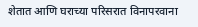शेतात आणि घराच्या परिसरात विनापरवाना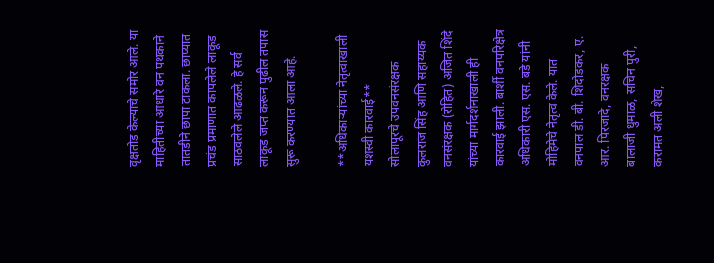वृक्षतोड केल्याचे समोर आले. या माहितीच्या आधारे वन पथकाने तातडीने छापा टाकला. छाप्यात प्रचंड प्रमाणात कापलेले लाकूड साठवलेले आढळले. हे सर्व लाकूड जप्त करून पुढील तपास सुरू करण्यात आला आहे.

**अधिकाऱ्यांच्या नेतृत्वाखाली यशस्वी कारवाई**
सोलापूरचे उपवनसंरक्षक कुलराज सिंह आणि सहाय्यक वनसंरक्षक (रोहित) अजित शिंदे यांच्या मार्गदर्शनाखाली ही कारवाई झाली. बार्शी वनपरिक्षेत्र अधिकारी एस. एस. बडे यांनी मोहिमेचे नेतृत्व केले. यात वनपाल डी. बी. शिदोडकर, ए. आर. पिरजादे, वनरक्षक बालाजी धुमाळ, सचिन पुरी, करामत अली शेख,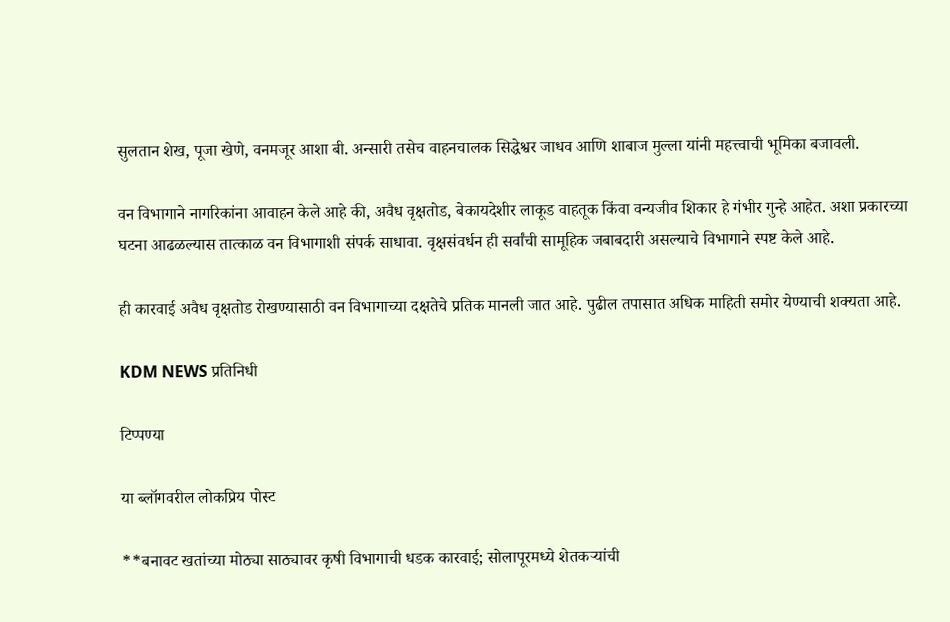सुलतान शेख, पूजा खेणे, वनमजूर आशा बी. अन्सारी तसेच वाहनचालक सिद्धेश्वर जाधव आणि शाबाज मुल्ला यांनी महत्त्वाची भूमिका बजावली.

वन विभागाने नागरिकांना आवाहन केले आहे की, अवैध वृक्षतोड, बेकायदेशीर लाकूड वाहतूक किंवा वन्यजीव शिकार हे गंभीर गुन्हे आहेत. अशा प्रकारच्या घटना आढळल्यास तात्काळ वन विभागाशी संपर्क साधावा. वृक्षसंवर्धन ही सर्वांची सामूहिक जबाबदारी असल्याचे विभागाने स्पष्ट केले आहे.

ही कारवाई अवैध वृक्षतोड रोखण्यासाठी वन विभागाच्या दक्षतेचे प्रतिक मानली जात आहे. पुढील तपासात अधिक माहिती समोर येण्याची शक्यता आहे.

KDM NEWS प्रतिनिधी

टिप्पण्या

या ब्लॉगवरील लोकप्रिय पोस्ट

**बनावट खतांच्या मोठ्या साठ्यावर कृषी विभागाची धडक कारवाई; सोलापूरमध्ये शेतकऱ्यांची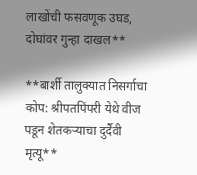लाखोंची फसवणूक उघड, दोघांवर गुन्हा दाखल**

**बार्शी तालुक्यात निसर्गाचा कोप: श्रीपतपिंपरी येथे वीज पडून शेतकऱ्याचा दुर्दैवी मृत्यू**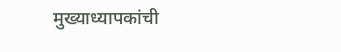मुख्याध्यापकांची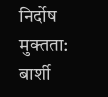निर्दोष मुक्तता: बार्शी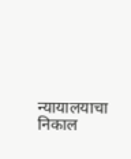न्यायालयाचा निकाल